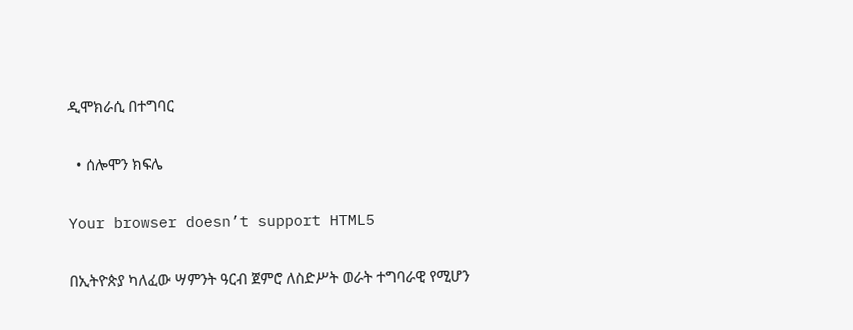ዲሞክራሲ በተግባር

  • ሰሎሞን ክፍሌ

Your browser doesn’t support HTML5

በኢትዮጵያ ካለፈው ሣምንት ዓርብ ጀምሮ ለስድሥት ወራት ተግባራዊ የሚሆን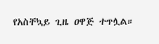የአስቸኳይ ጊዜ ዐዋጅ ተጥሏል።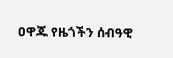ዐዋጁ የዜጎችን ሰብዓዊ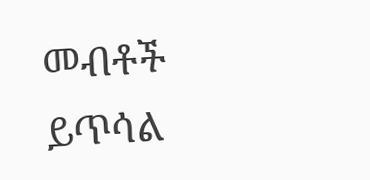መብቶች ይጥሳል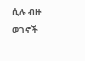ሲሉ ብዙ ወገኖች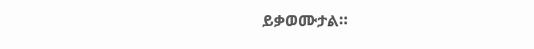ይቃወሙታል።